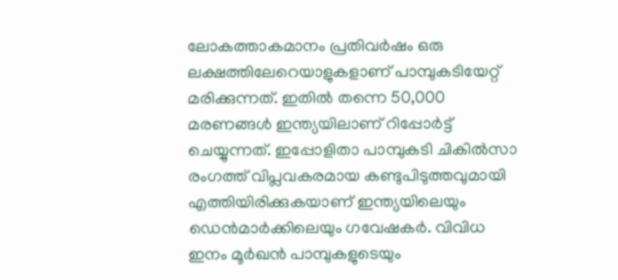ലോകത്താകമാനം പ്രതിവർഷം ഒരു ലക്ഷത്തിലേറെയാളുകളാണ് പാമ്പുകടിയേറ്റ് മരിക്കുന്നത്. ഇതില്‍ തന്നെ 50,000 മരണങ്ങള്‍ ഇന്ത്യയിലാണ് റിപ്പോര്‍ട്ട് ചെയ്യുന്നത്. ഇപ്പോളിതാ പാമ്പുകടി ചികില്‍സാ രംഗത്ത് വിപ്ലവകരമായ കണ്ടുപിടുത്തവുമായി എത്തിയിരിക്കുകയാണ് ഇന്ത്യയിലെയും ഡെൻമാർക്കിലെയും ഗവേഷകർ. വിവിധ ഇനം മൂർഖൻ പാമ്പുകളുടെയും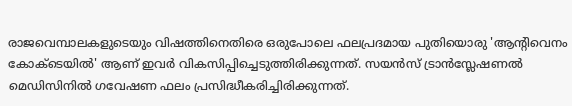രാജവെമ്പാലകളുടെയും വിഷത്തിനെതിരെ ഒരുപോലെ ഫലപ്രദമായ പുതിയൊരു 'ആന്റിവെനം കോക്‌ടെയിൽ' ആണ് ഇവര്‍ വികസിപ്പിച്ചെടുത്തിരിക്കുന്നത്. സയൻസ് ട്രാൻസ്ലേഷണൽ മെഡിസിനിൽ ഗവേഷണ ഫലം പ്രസിദ്ധീകരിച്ചിരിക്കുന്നത്.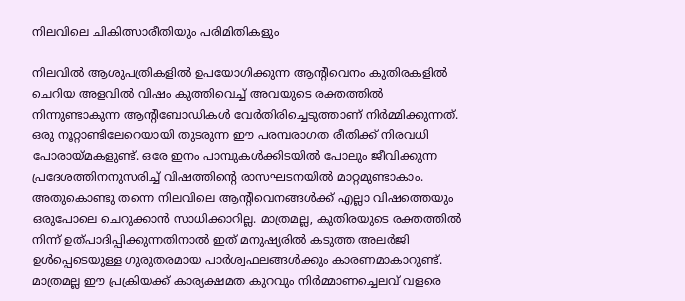നിലവിലെ ചികിത്സാരീതിയും പരിമിതികളും

നിലവിൽ ആശുപത്രികളിൽ ഉപയോഗിക്കുന്ന ആന്റിവെനം കുതിരകളിൽ ചെറിയ അളവിൽ വിഷം കുത്തിവെച്ച് അവയുടെ രക്തത്തിൽ നിന്നുണ്ടാകുന്ന ആന്റിബോഡികൾ വേർതിരിച്ചെടുത്താണ് നിർമ്മിക്കുന്നത്. ഒരു നൂറ്റാണ്ടിലേറെയായി തുടരുന്ന ഈ പരമ്പരാഗത രീതിക്ക് നിരവധി പോരായ്മകളുണ്ട്. ഒരേ ഇനം പാമ്പുകള്‍ക്കിടയില്‍ പോലും ജീവിക്കുന്ന പ്രദേശത്തിനനുസരിച്ച് വിഷത്തിന്റെ രാസഘടനയിൽ മാറ്റമുണ്ടാകാം. അതുകൊണ്ടു തന്നെ നിലവിലെ ആന്റിവെനങ്ങൾക്ക് എല്ലാ വിഷത്തെയും ഒരുപോലെ ചെറുക്കാൻ സാധിക്കാറില്ല. മാത്രമല്ല, കുതിരയുടെ രക്തത്തിൽ നിന്ന് ഉത്പാദിപ്പിക്കുന്നതിനാൽ ഇത് മനുഷ്യരിൽ കടുത്ത അലർജി ഉൾപ്പെടെയുള്ള ഗുരുതരമായ പാർശ്വഫലങ്ങൾക്കും കാരണമാകാറുണ്ട്. മാത്രമല്ല ഈ പ്രക്രിയക്ക് കാര്യക്ഷമത കുറവും നിർമ്മാണച്ചെലവ് വളരെ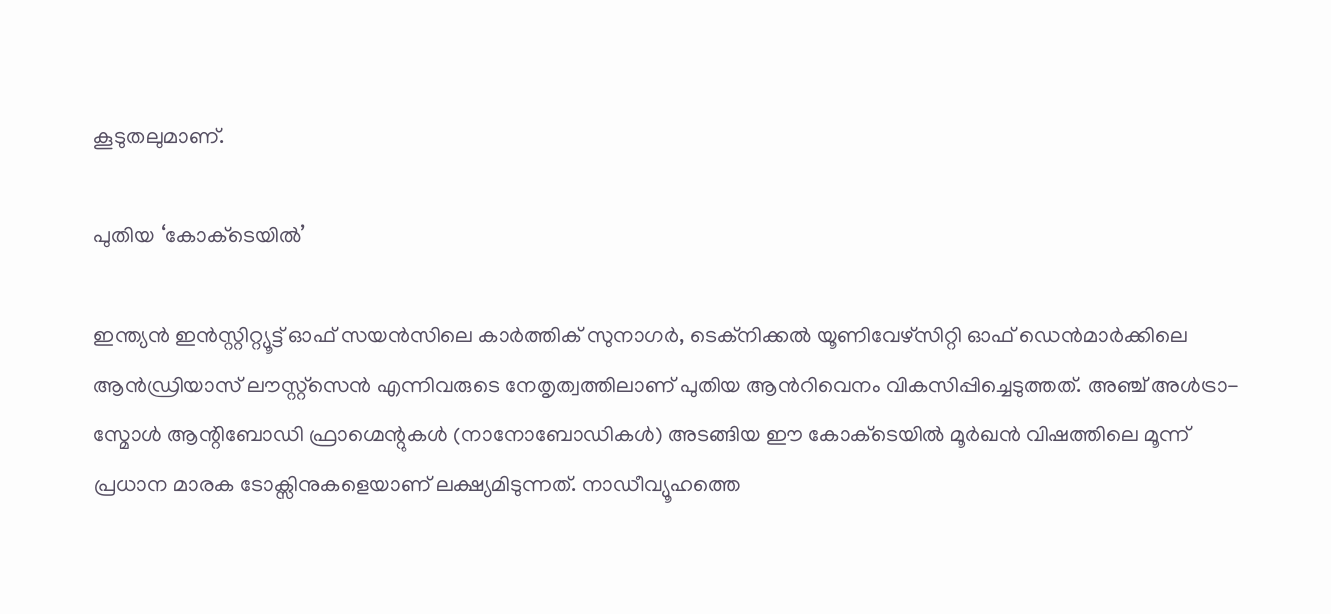കൂടുതലുമാണ്.

പുതിയ ‘കോക്‌ടെയിൽ’

ഇന്ത്യൻ ഇൻസ്റ്റിറ്റ്യൂട്ട് ഓഫ് സയൻസിലെ കാർത്തിക് സുനാഗർ, ടെക്നിക്കൽ യൂണിവേഴ്സിറ്റി ഓഫ് ഡെൻമാർക്കിലെ ആൻഡ്രിയാസ് ലൗസ്റ്റ്സെൻ എന്നിവരുടെ നേതൃത്വത്തിലാണ് പുതിയ ആന്‍റിവെനം വികസിപ്പിച്ചെടുത്തത്. അഞ്ച് അൾട്രാ-സ്മോൾ ആന്റിബോഡി ഫ്രാഗ്മെന്റുകൾ (നാനോബോഡികൾ) അടങ്ങിയ ഈ കോക്‌ടെയിൽ മൂർഖൻ വിഷത്തിലെ മൂന്ന് പ്രധാന മാരക ടോക്സിനുകളെയാണ് ലക്ഷ്യമിടുന്നത്. നാഡീവ്യൂഹത്തെ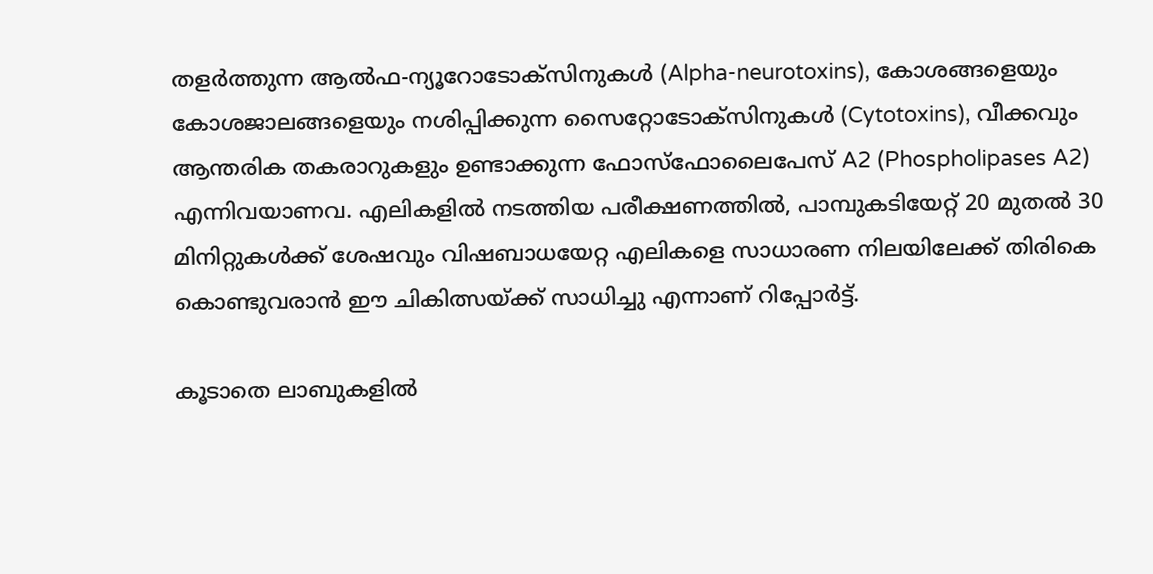തളർത്തുന്ന ആൽഫ-ന്യൂറോടോക്സിനുകൾ (Alpha-neurotoxins), കോശങ്ങളെയും കോശജാലങ്ങളെയും നശിപ്പിക്കുന്ന സൈറ്റോടോക്സിനുകൾ (Cytotoxins), വീക്കവും ആന്തരിക തകരാറുകളും ഉണ്ടാക്കുന്ന ഫോസ്ഫോലൈപേസ് A2 (Phospholipases A2) എന്നിവയാണവ. എലികളിൽ നടത്തിയ പരീക്ഷണത്തിൽ, പാമ്പുകടിയേറ്റ് 20 മുതൽ 30 മിനിറ്റുകൾക്ക് ശേഷവും വിഷബാധയേറ്റ എലികളെ സാധാരണ നിലയിലേക്ക് തിരികെ കൊണ്ടുവരാൻ ഈ ചികിത്സയ്ക്ക് സാധിച്ചു എന്നാണ് റിപ്പോര്‍ട്ട്.

കൂടാതെ ലാബുകളില്‍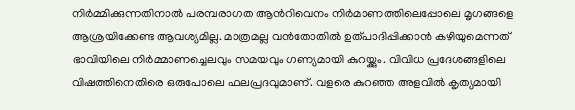നിര്‍മ്മിക്കുന്നതിനാല്‍ പരമ്പരാഗത ആന്‍റിവെനം നിര്‍മാണത്തിലെപ്പോലെ മൃഗങ്ങളെ ആശ്രയിക്കേണ്ട ആവശ്യമില്ല. മാത്രമല്ല വൻതോതിൽ ഉത്പാദിപ്പിക്കാൻ കഴിയുമെന്നത് ഭാവിയിലെ നിർമ്മാണച്ചെലവും സമയവും ഗണ്യമായി കുറയ്ക്കും. വിവിധ പ്രദേശങ്ങളിലെ വിഷത്തിനെതിരെ ഒരുപോലെ ഫലപ്രദവുമാണ്. വളരെ കുറഞ്ഞ അളവിൽ കൃത്യമായി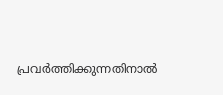പ്രവർത്തിക്കുന്നതിനാൽ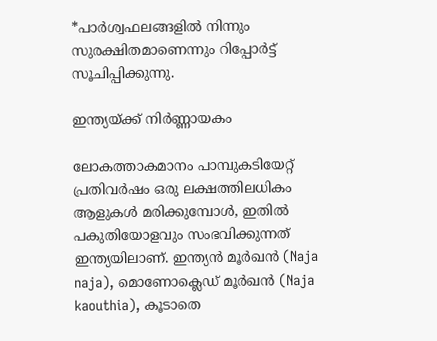*പാർശ്വഫലങ്ങളില്‍ നിന്നും സുരക്ഷിതമാണെന്നും റിപ്പോര്‍ട്ട് സൂചിപ്പിക്കുന്നു.

ഇന്ത്യയ്ക്ക് നിർണ്ണായകം

ലോകത്താകമാനം പാമ്പുകടിയേറ്റ് പ്രതിവർഷം ഒരു ലക്ഷത്തിലധികം ആളുകൾ മരിക്കുമ്പോൾ, ഇതിൽ പകുതിയോളവും സംഭവിക്കുന്നത് ഇന്ത്യയിലാണ്. ഇന്ത്യൻ മൂർഖൻ (Naja naja), മൊണോക്ലെഡ് മൂർഖൻ (Naja kaouthia), കൂടാതെ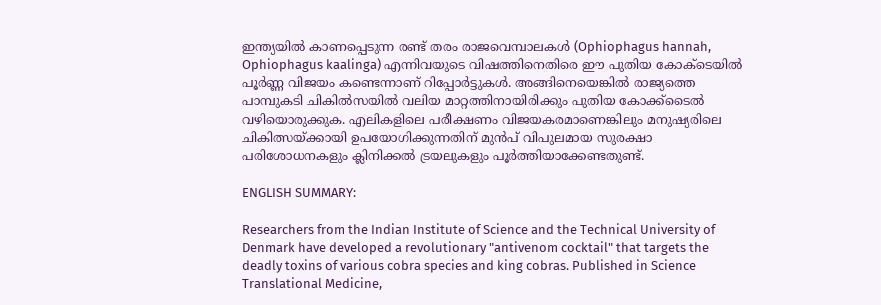ഇന്ത്യയിൽ കാണപ്പെടുന്ന രണ്ട് തരം രാജവെമ്പാലകൾ (Ophiophagus hannah, Ophiophagus kaalinga) എന്നിവയുടെ വിഷത്തിനെതിരെ ഈ പുതിയ കോക്‌ടെയിൽ പൂർണ്ണ വിജയം കണ്ടെന്നാണ് റിപ്പോര്‍ട്ടുകള്‍. അങ്ങിനെയെങ്കില്‍ രാജ്യത്തെ പാമ്പുകടി ചികില്‍സയില്‍ വലിയ മാറ്റത്തിനായിരിക്കും പുതിയ കോക്ക്ടൈല്‍ വഴിയൊരുക്കുക. എലികളിലെ പരീക്ഷണം വിജയകരമാണെങ്കിലും മനുഷ്യരിലെ ചികിത്സയ്ക്കായി ഉപയോഗിക്കുന്നതിന് മുൻപ് വിപുലമായ സുരക്ഷാ പരിശോധനകളും ക്ലിനിക്കൽ ട്രയലുകളും പൂർത്തിയാക്കേണ്ടതുണ്ട്.

ENGLISH SUMMARY:

Researchers from the Indian Institute of Science and the Technical University of Denmark have developed a revolutionary "antivenom cocktail" that targets the deadly toxins of various cobra species and king cobras. Published in Science Translational Medicine,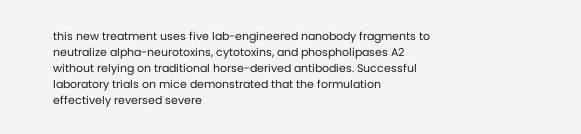this new treatment uses five lab-engineered nanobody fragments to neutralize alpha-neurotoxins, cytotoxins, and phospholipases A2 without relying on traditional horse-derived antibodies. Successful laboratory trials on mice demonstrated that the formulation effectively reversed severe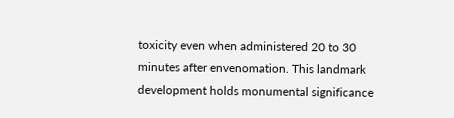toxicity even when administered 20 to 30 minutes after envenomation. This landmark development holds monumental significance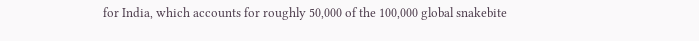for India, which accounts for roughly 50,000 of the 100,000 global snakebite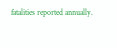fatalities reported annually.